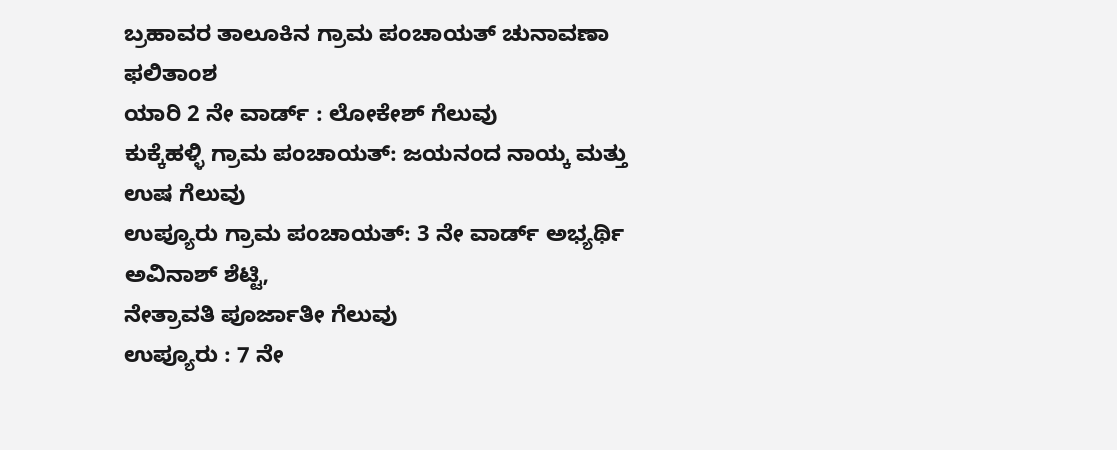ಬ್ರಹಾವರ ತಾಲೂಕಿನ ಗ್ರಾಮ ಪಂಚಾಯತ್ ಚುನಾವಣಾ ಫಲಿತಾಂಶ
ಯಾರಿ 2 ನೇ ವಾರ್ಡ್ : ಲೋಕೇಶ್ ಗೆಲುವು
ಕುಕ್ಕೆಹಳ್ಳಿ ಗ್ರಾಮ ಪಂಚಾಯತ್: ಜಯನಂದ ನಾಯ್ಕ ಮತ್ತು ಉಷ ಗೆಲುವು
ಉಪ್ಯೂರು ಗ್ರಾಮ ಪಂಚಾಯತ್: 3 ನೇ ವಾರ್ಡ್ ಅಭ್ಯರ್ಥಿ ಅವಿನಾಶ್ ಶೆಟ್ಟಿ,
ನೇತ್ರಾವತಿ ಪೂರ್ಜಾತೀ ಗೆಲುವು
ಉಪ್ಯೂರು : 7 ನೇ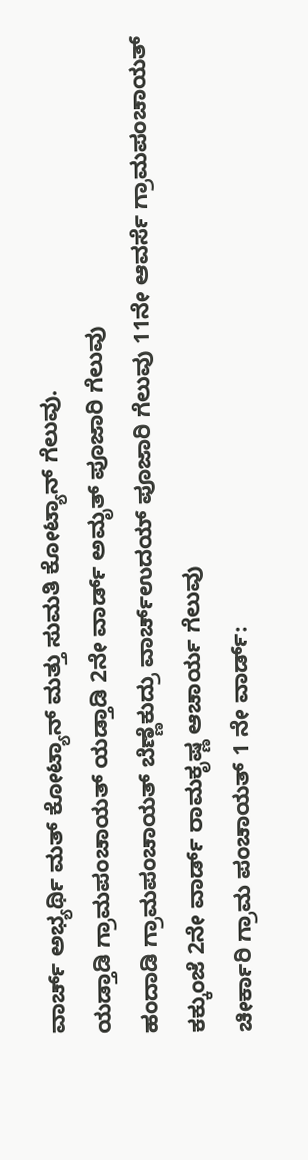ವಾರ್ಚ್ ಅಭ್ಯರ್ಥಿ ಮತ್ ಕೋಟ್ಯಾನ್ ಮತ್ತು ಸುಮತಿ ಕೋಟ್ಯಾನ್ ಗೆಲುವು.
ಯಡ್ತಾಡಿ ಗ್ರಾಮಪಂಚಾಯತ್ ಯಡ್ತಾಡಿ 2ನೇ ವಾರ್ಡ್ ಅಮೃತ್ ಪೂಜಾರಿ ಗೆಲುವು
ಹಂದಾಡಿ ಗ್ರಾಮಪಂಚಾಯತ್ ಬೆಣ್ಣೆಕುದ್ರು ವಾರ್ಚ್ಉದಯ್ ಪೂಜಾರಿ ಗೆಲುವು 11ನೇ ಆವರ್ಸೆ ಗ್ರಾಮಪಂಚಾಯತ್
ಕಕ್ಕುಂಜೆ 2ನೇ ವಾರ್ಡ್ ರಾಮಕೃಷ್ಣ ಆಚಾರ್ಯ ಗೆಲುವು
ಚೀರ್ಕಾರಿ ಗ್ರಾಮ ಪಂಚಾಯತ್ 1 ನೇ ವಾರ್ಡ್: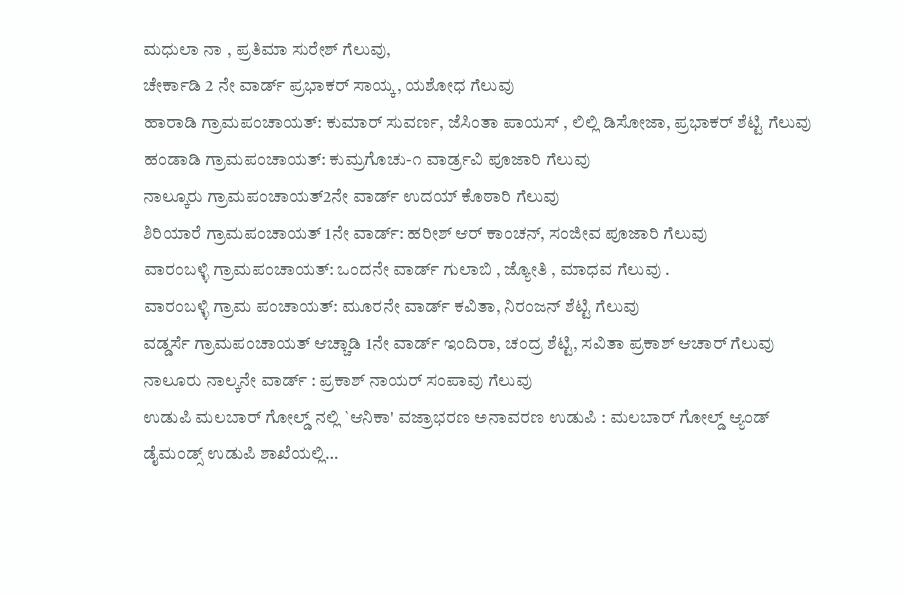ಮಧುಲಾ ನಾ , ಪ್ರತಿಮಾ ಸುರೇಶ್ ಗೆಲುವು,
ಚೇರ್ಕಾಡಿ 2 ನೇ ವಾರ್ಡ್ ಪ್ರಭಾಕರ್ ಸಾಯ್ಕ, ಯಶೋಧ ಗೆಲುವು
ಹಾರಾಡಿ ಗ್ರಾಮಪಂಚಾಯತ್: ಕುಮಾರ್ ಸುವರ್ಣ, ಜೆಸಿಂತಾ ಪಾಯಸ್ , ಲಿಲ್ಲಿ ಡಿಸೋಜಾ, ಪ್ರಭಾಕರ್ ಶೆಟ್ಟಿ ಗೆಲುವು
ಹಂಡಾಡಿ ಗ್ರಾಮಪಂಚಾಯತ್: ಕುಮ್ರಗೊಚು-೧ ವಾರ್ಡ್ರವಿ ಪೂಜಾರಿ ಗೆಲುವು
ನಾಲ್ಕೂರು ಗ್ರಾಮಪಂಚಾಯತ್2ನೇ ವಾರ್ಡ್ ಉದಯ್ ಕೊಠಾರಿ ಗೆಲುವು
ಶಿರಿಯಾರೆ ಗ್ರಾಮಪಂಚಾಯತ್ 1ನೇ ವಾರ್ಡ್: ಹರೀಶ್ ಆರ್ ಕಾಂಚನ್, ಸಂಜೀವ ಪೂಜಾರಿ ಗೆಲುವು
ವಾರಂಬಳ್ಳಿ ಗ್ರಾಮಪಂಚಾಯತ್: ಒಂದನೇ ವಾರ್ಡ್ ಗುಲಾಬಿ , ಜ್ಯೋತಿ , ಮಾಧವ ಗೆಲುವು .
ವಾರಂಬಳ್ಳಿ ಗ್ರಾಮ ಪಂಚಾಯತ್: ಮೂರನೇ ವಾರ್ಡ್ ಕವಿತಾ, ನಿರಂಜನ್ ಶೆಟ್ಟಿ ಗೆಲುವು
ವಡ್ಡರ್ಸೆ ಗ್ರಾಮಪಂಚಾಯತ್ ಆಚ್ಚಾಡಿ 1ನೇ ವಾರ್ಡ್ ಇಂದಿರಾ, ಚಂದ್ರ ಶೆಟ್ಟಿ, ಸವಿತಾ ಪ್ರಕಾಶ್ ಆಚಾರ್ ಗೆಲುವು
ನಾಲೂರು ನಾಲ್ಕನೇ ವಾರ್ಡ್ : ಪ್ರಕಾಶ್ ನಾಯರ್ ಸಂಪಾವು ಗೆಲುವು
ಉಡುಪಿ ಮಲಬಾರ್ ಗೋಲ್ಡ್ ನಲ್ಲಿ `ಆನಿಕಾ' ವಜ್ರಾಭರಣ ಅನಾವರಣ ಉಡುಪಿ : ಮಲಬಾರ್ ಗೋಲ್ಡ್ ಆ್ಯಂಡ್ ಡೈಮಂಡ್ಸ್ ಉಡುಪಿ ಶಾಖೆಯಲ್ಲಿ…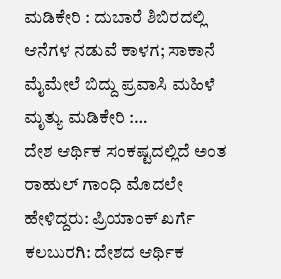ಮಡಿಕೇರಿ : ದುಬಾರೆ ಶಿಬಿರದಲ್ಲಿ ಆನೆಗಳ ನಡುವೆ ಕಾಳಗ; ಸಾಕಾನೆ ಮೈಮೇಲೆ ಬಿದ್ದು ಪ್ರವಾಸಿ ಮಹಿಳೆ ಮೃತ್ಯು ಮಡಿಕೇರಿ :…
ದೇಶ ಆರ್ಥಿಕ ಸಂಕಷ್ಟದಲ್ಲಿದೆ ಅಂತ ರಾಹುಲ್ ಗಾಂಧಿ ಮೊದಲೇ ಹೇಳಿದ್ದರು: ಪ್ರಿಯಾಂಕ್ ಖರ್ಗೆ ಕಲಬುರಗಿ: ದೇಶದ ಆರ್ಥಿಕ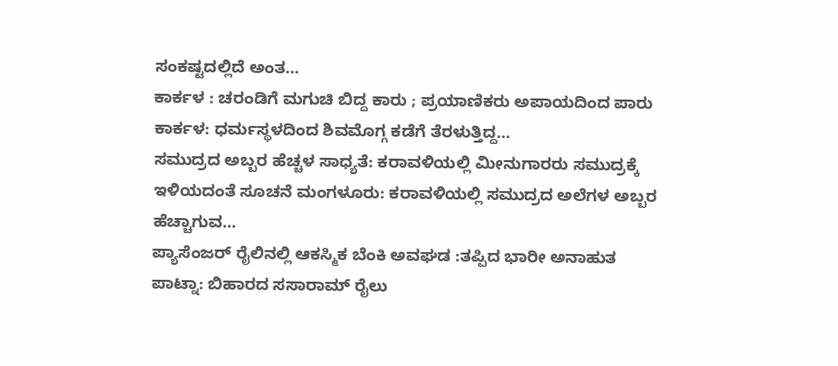ಸಂಕಷ್ಟದಲ್ಲಿದೆ ಅಂತ…
ಕಾರ್ಕಳ : ಚರಂಡಿಗೆ ಮಗುಚಿ ಬಿದ್ದ ಕಾರು ; ಪ್ರಯಾಣಿಕರು ಅಪಾಯದಿಂದ ಪಾರು ಕಾರ್ಕಳ: ಧರ್ಮಸ್ಥಳದಿಂದ ಶಿವಮೊಗ್ಗ ಕಡೆಗೆ ತೆರಳುತ್ತಿದ್ದ…
ಸಮುದ್ರದ ಅಬ್ಬರ ಹೆಚ್ಚಳ ಸಾಧ್ಯತೆ: ಕರಾವಳಿಯಲ್ಲಿ ಮೀನುಗಾರರು ಸಮುದ್ರಕ್ಕೆ ಇಳಿಯದಂತೆ ಸೂಚನೆ ಮಂಗಳೂರು: ಕರಾವಳಿಯಲ್ಲಿ ಸಮುದ್ರದ ಅಲೆಗಳ ಅಬ್ಬರ ಹೆಚ್ಚಾಗುವ…
ಪ್ಯಾಸೆಂಜರ್ ರೈಲಿನಲ್ಲಿ ಆಕಸ್ಮಿಕ ಬೆಂಕಿ ಅವಘಡ :ತಪ್ಪಿದ ಭಾರೀ ಅನಾಹುತ ಪಾಟ್ನಾ: ಬಿಹಾರದ ಸಸಾರಾಮ್ ರೈಲು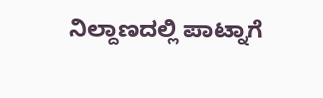ನಿಲ್ದಾಣದಲ್ಲಿ ಪಾಟ್ನಾಗೆ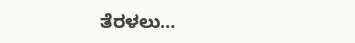ತೆರಳಲು…